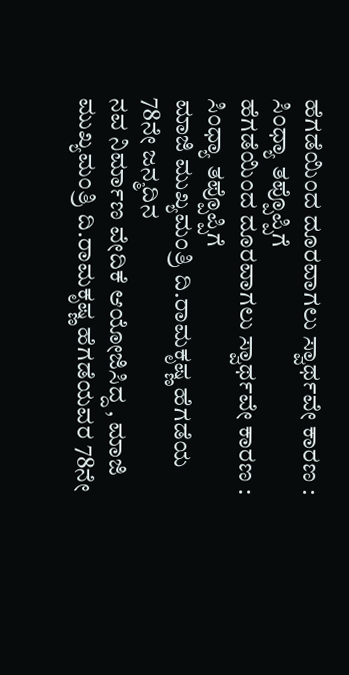ಹೆಗಡೆಯಿಂದ ದೂರವಾಗಲು ಸ್ವಾರ್ಥವೇ ಕಾರಣ : ಸಿಂಧ್ಯಾ ತಪ್ಪೊಪ್ಪಿಗೆ
ಹೆಗಡೆಯಿಂದ ದೂರವಾಗಲು ಸ್ವಾರ್ಥವೇ ಕಾರಣ : ಸಿಂಧ್ಯಾ ತಪ್ಪೊಪ್ಪಿಗೆ
ಮಾಜಿ ಮುಖ್ಯಮಂತ್ರಿ ದಿ.ರಾಮಕೃಷ್ಣ ಹೆಗಡೆಯ 78ನೇ ಜನ್ಮದಿನ
ನವ ನಿರ್ಮಾಣ ವೇದಿಕೆ ಆಯೋಜಿಸಿದ್ದ , ಮಾಜಿ ಮುಖ್ಯಮಂತ್ರಿ ದಿ.ರಾಮಕೃಷ್ಣ ಹೆಗಡೆಯವರ 78ನೇ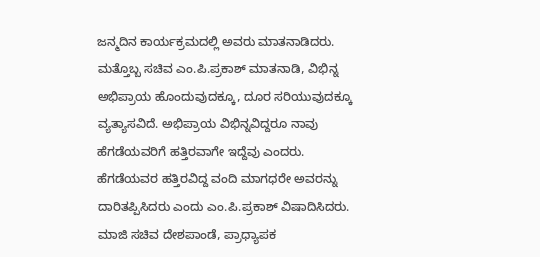ಜನ್ಮದಿನ ಕಾರ್ಯಕ್ರಮದಲ್ಲಿ ಅವರು ಮಾತನಾಡಿದರು. ಮತ್ತೊಬ್ಬ ಸಚಿವ ಎಂ.ಪಿ.ಪ್ರಕಾಶ್ ಮಾತನಾಡಿ, ವಿಭಿನ್ನ ಅಭಿಪ್ರಾಯ ಹೊಂದುವುದಕ್ಕೂ, ದೂರ ಸರಿಯುವುದಕ್ಕೂ ವ್ಯತ್ಯಾಸವಿದೆ. ಅಭಿಪ್ರಾಯ ವಿಭಿನ್ನವಿದ್ದರೂ ನಾವು ಹೆಗಡೆಯವರಿಗೆ ಹತ್ತಿರವಾಗೇ ಇದ್ದೆವು ಎಂದರು.
ಹೆಗಡೆಯವರ ಹತ್ತಿರವಿದ್ದ ವಂದಿ ಮಾಗಧರೇ ಅವರನ್ನು ದಾರಿತಪ್ಪಿಸಿದರು ಎಂದು ಎಂ.ಪಿ.ಪ್ರಕಾಶ್ ವಿಷಾದಿಸಿದರು.
ಮಾಜಿ ಸಚಿವ ದೇಶಪಾಂಡೆ, ಪ್ರಾಧ್ಯಾಪಕ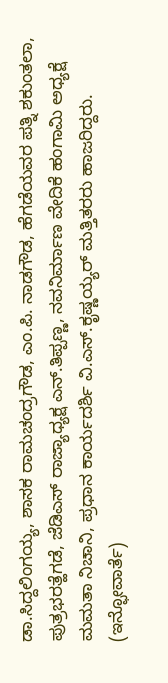ಡಾ.ಸಿದ್ದಲಿಂಗಯ್ಯ, ಶಾಸಕ ರಾಮಚಂದ್ರಗೌಡ, ಎಂ.ಪಿ. ನಾಡಗೌಡ, ಹೆಗಡೆಯವರ ಪತ್ನಿ ಶಕುಂತಲಾ, ಪುತ್ರಭರತ್ಹೆಗಡೆ, ಜೆಡಿಎಸ್ ರಾಜ್ಯಾಧ್ಯಕ್ಷ ಎನ್.ತಿಪ್ಪಣ್ಣ, ನವನಿರ್ಮಾಣ ವೇದಿಕೆ ಹಂಗಾಮಿ ಅಧ್ಯಕ್ಷೆ ಮಮತಾ ನಿಚಾನಿ, ಪ್ರಧಾನ ಕಾರ್ಯದರ್ಶಿ ವಿ.ಎಸ್.ಕೃಷ್ಣಯ್ಯರ್ ಮತ್ತಿತರರು ಹಾಜರಿದ್ದರು.
(ಇನ್ಫೋವಾರ್ತೆ)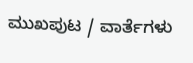ಮುಖಪುಟ / ವಾರ್ತೆಗಳು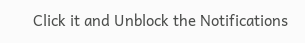Click it and Unblock the Notifications